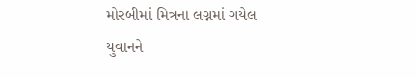મોરબીમાં મિત્રના લગ્નમાં ગયેલ યુવાનને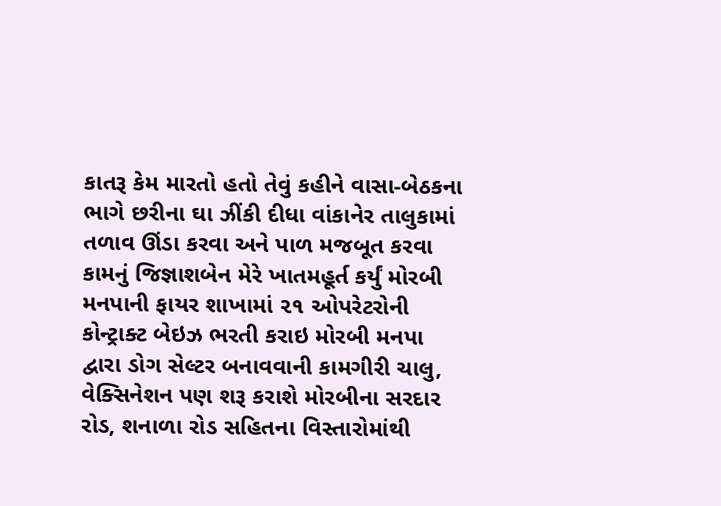કાતરૂ કેમ મારતો હતો તેવું કહીને વાસા-બેઠકના ભાગે છરીના ઘા ઝીંકી દીધા વાંકાનેર તાલુકામાં તળાવ ઊંડા કરવા અને પાળ મજબૂત કરવા કામનું જિજ્ઞાશબેન મેરે ખાતમહૂર્ત કર્યું મોરબી મનપાની ફાયર શાખામાં ૨૧ ઓપરેટરોની કોન્ટ્રાક્ટ બેઇઝ ભરતી કરાઇ મોરબી મનપા દ્વારા ડોગ સેલ્ટર બનાવવાની કામગીરી ચાલુ, વેક્સિનેશન પણ શરૂ કરાશે મોરબીના સરદાર રોડ, શનાળા રોડ સહિતના વિસ્તારોમાંથી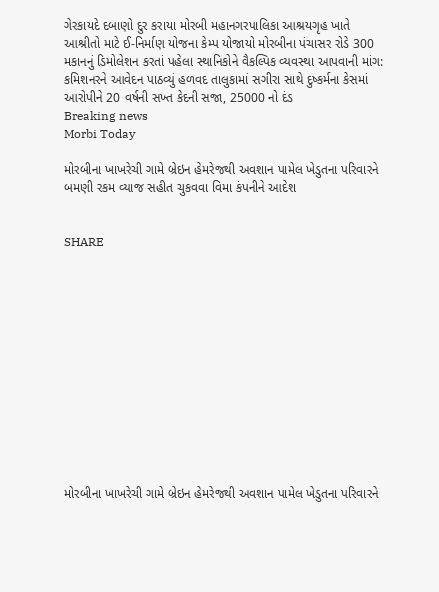ગેરકાયદે દબાણો દુર કરાયા મોરબી મહાનગરપાલિકા આશ્રયગૃહ ખાતે આશ્રીતો માટે ઈ-નિર્માણ યોજના કેમ્પ યોજાયો મોરબીના પંચાસર રોડે 300 મકાનનું ડિમોલેશન કરતાં પહેલા સ્થાનિકોને વૈકલ્પિક વ્યવસ્થા આપવાની માંગ: કમિશનરને આવેદન પાઠવ્યું હળવદ તાલુકામાં સગીરા સાથે દુષ્કર્મના કેસમાં આરોપીને 20 વર્ષની સખ્ત કેદની સજા, 25000 નો દંડ
Breaking news
Morbi Today

મોરબીના ખાખરેચી ગામે બ્રેઇન હેમરેજથી અવશાન પામેલ ખેડુતના પરિવારને બમણી રકમ વ્યાજ સહીત ચુકવવા વિમા કંપનીને આદેશ


SHARE













મોરબીના ખાખરેચી ગામે બ્રેઇન હેમરેજથી અવશાન પામેલ ખેડુતના પરિવારને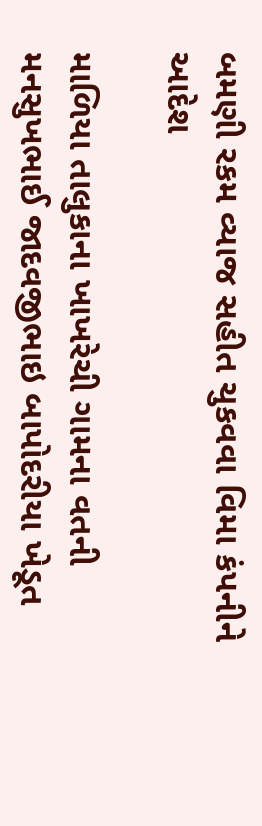બમણી રકમ વ્યાજ સહીત ચુકવવા વિમા કંપનીને આદેશ

માળિયા તાલુકાના ખાખરેચી ગામના વતની મનસુખભાઈ જાદવજીભાઇ બાપોદરીયા ખેડૂત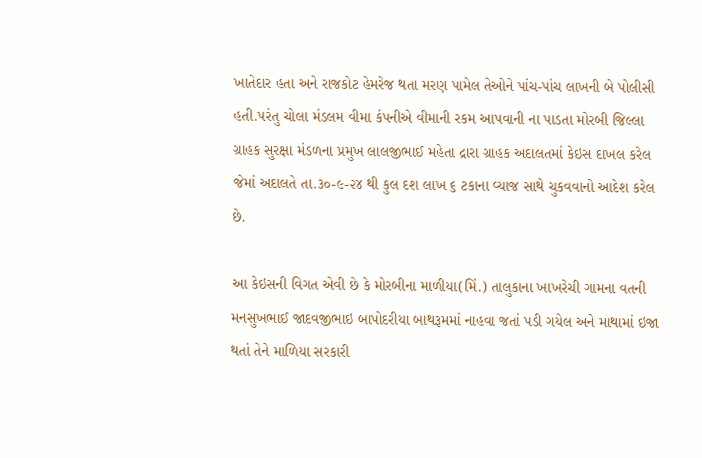ખાતેદાર હતા અને રાજકોટ હેમરેજ થતા મરણ પામેલ તેઓને પાંચ-પાંચ લાખની બે પોલીસી હતી.પરંતુ ચોલા મંડલમ વીમા કંપનીએ વીમાની રકમ આપવાની ના પાડતા મોરબી જિલ્લા ગ્રાહક સુરક્ષા મંડળના પ્રમુખ લાલજીભાઈ મહેતા દ્રારા ગ્રાહક અદાલતમાં કેઇસ દાખલ કરેલ જેમાં અદાલતે તા.૩૦-૯-૨૪ થી કુલ દશ લાખ ૬ ટકાના વ્યાજ સાથે ચુકવવાનો આદેશ કરેલ છે.

આ કેઇસની વિગત એવી છે કે મોરબીના માળીયા(મિં.) તાલુકાના ખાખરેચી ગામના વતની મનસુખભાઈ જાદવજીભાઇ બાપોદરીયા બાથરૂમમાં નાહવા જતાં પડી ગયેલ અને માથામાં ઇજા થતાં તેને માળિયા સરકારી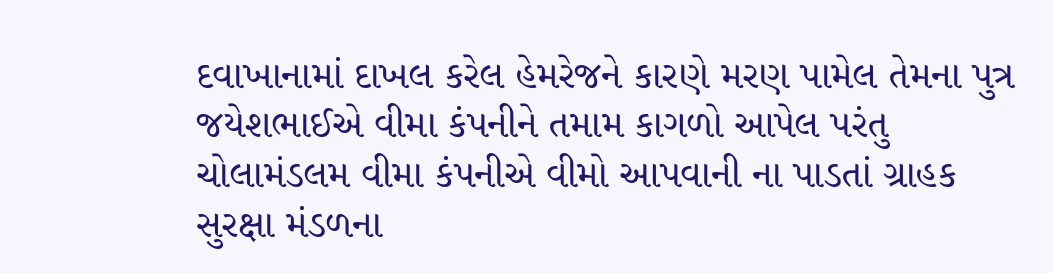દવાખાનામાં દાખલ કરેલ હેમરેજને કારણે મરણ પામેલ તેમના પુત્ર જયેશભાઈએ વીમા કંપનીને તમામ કાગળો આપેલ પરંતુ ચોલામંડલમ વીમા કંપનીએ વીમો આપવાની ના પાડતાં ગ્રાહક સુરક્ષા મંડળના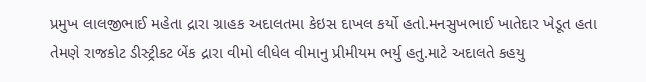પ્રમુખ લાલજીભાઈ મહેતા દ્રારા ગ્રાહક અદાલતમા કેઇસ દાખલ કર્યો હતો.મનસુખભાઈ ખાતેદાર ખેડૂત હતા તેમણે રાજકોટ ડીસ્ટ્રીકટ બેંક દ્રારા વીમો લીધેલ વીમાનુ પ્રીમીયમ ભર્યુ હતુ.માટે અદાલતે કહયુ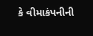કે વીમાકંપનીની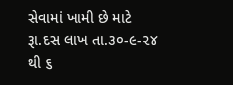સેવામાં ખામી છે માટે રૂા.દસ લાખ તા.૩૦-૯-૨૪ થી ૬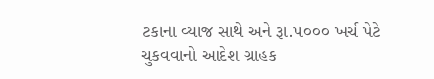ટકાના વ્યાજ સાથે અને રૂા.૫૦૦૦ ખર્ચ પેટે ચુકવવાનો આદેશ ગ્રાહક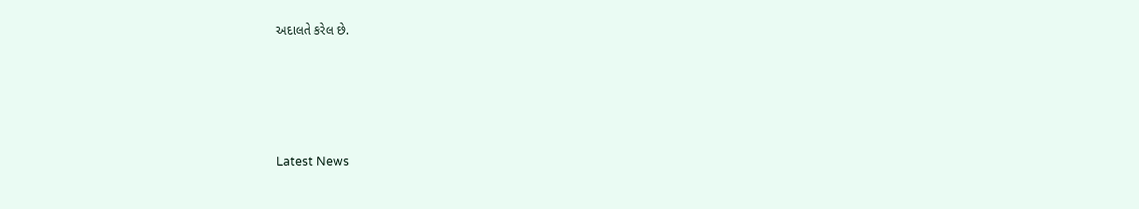અદાલતે કરેલ છે.






Latest News